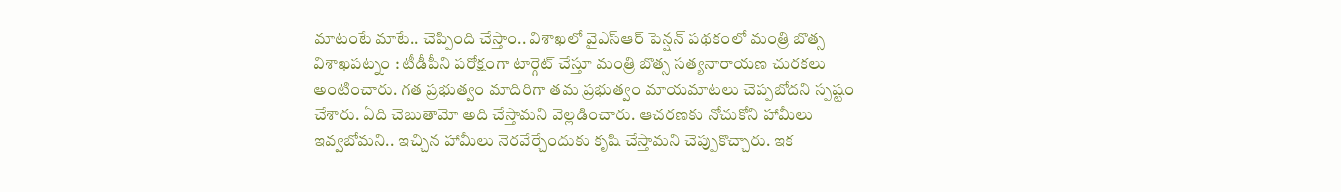మాటంటే మాటే.. చెప్పింది చేస్తాం.. విశాఖలో వైఎస్ఆర్ పెన్షన్ పథకంలో మంత్రి బొత్స
విశాఖపట్నం : టీడీపీని పరోక్షంగా టార్గెట్ చేస్తూ మంత్రి బొత్స సత్యనారాయణ చురకలు అంటించారు. గత ప్రభుత్వం మాదిరిగా తమ ప్రభుత్వం మాయమాటలు చెప్పబోదని స్పష్టం చేశారు. ఏది చెబుతామో అది చేస్తామని వెల్లడించారు. ఆచరణకు నోచుకోని హామీలు ఇవ్వబోమని.. ఇచ్చిన హామీలు నెరవేర్చేందుకు కృషి చేస్తామని చెప్పుకొచ్చారు. ఇక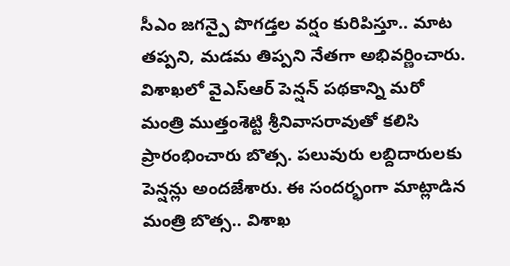సీఎం జగన్పై పొగడ్తల వర్షం కురిపిస్తూ.. మాట తప్పని, మడమ తిప్పని నేతగా అభివర్ణించారు.
విశాఖలో వైఎస్ఆర్ పెన్షన్ పథకాన్ని మరో మంత్రి ముత్తంశెట్టి శ్రీనివాసరావుతో కలిసి ప్రారంభించారు బొత్స. పలువురు లబ్దిదారులకు పెన్షన్లు అందజేశారు. ఈ సందర్భంగా మాట్లాడిన మంత్రి బొత్స.. విశాఖ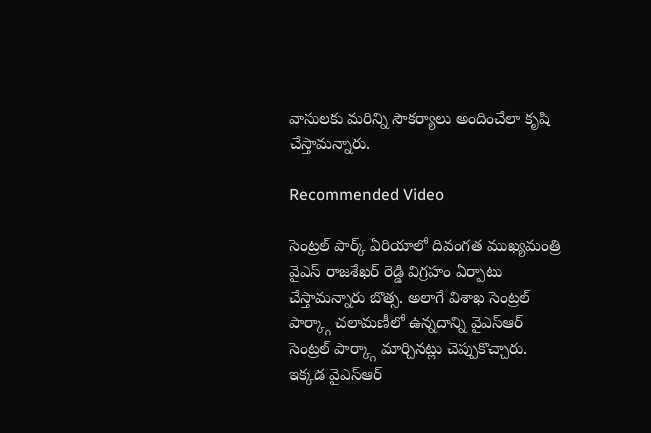వాసులకు మరిన్ని సౌకర్యాలు అందించేలా కృషి చేస్తామన్నారు.

Recommended Video

సెంట్రల్ పార్క్ ఏరియాలో దివంగత ముఖ్యమంత్రి వైఎస్ రాజశేఖర్ రెడ్డి విగ్రహం ఏర్పాటు చేస్తామన్నారు బొత్స. అలాగే విశాఖ సెంట్రల్ పార్క్గా చలామణీలో ఉన్నదాన్ని వైఎస్ఆర్ సెంట్రల్ పార్క్గా మార్చినట్లు చెప్పుకొచ్చారు. ఇక్కడ వైఎస్ఆర్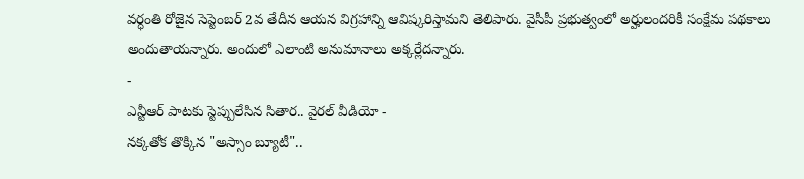వర్ధంతి రోజైన సెప్టెంబర్ 2వ తేదీన ఆయన విగ్రహాన్ని ఆవిష్కరిస్తామని తెలిపారు. వైసీపీ ప్రభుత్వంలో అర్హులందరికీ సంక్షేమ పథకాలు అందుతాయన్నారు. అందులో ఎలాంటి అనుమానాలు అక్కర్లేదన్నారు.
-
ఎన్టీఆర్ పాటకు స్టెప్పులేసిన సితార.. వైరల్ వీడియో -
నక్కతోక తొక్కిన "అస్సాం బ్యూటీ"..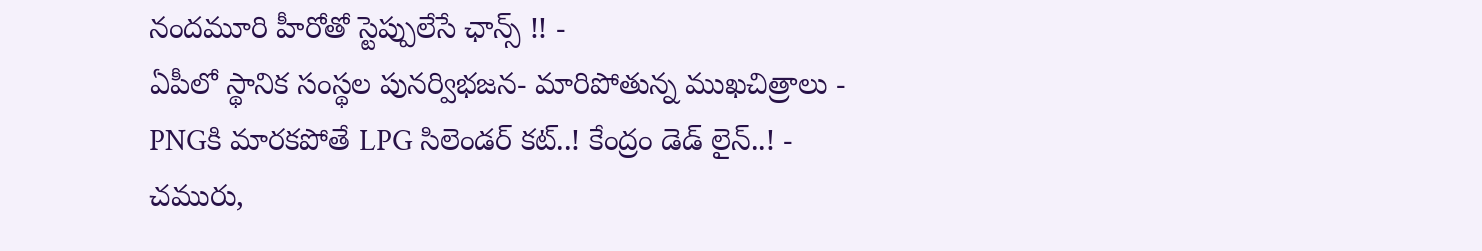నందమూరి హీరోతో స్టెప్పులేసే ఛాన్స్ !! -
ఏపీలో స్థానిక సంస్థల పునర్విభజన- మారిపోతున్న ముఖచిత్రాలు -
PNGకి మారకపోతే LPG సిలెండర్ కట్..! కేంద్రం డెడ్ లైన్..! -
చమురు,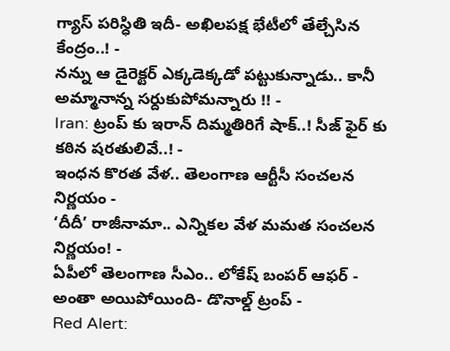గ్యాస్ పరిస్ధితి ఇదీ- అఖిలపక్ష భేటీలో తేల్చేసిన కేంద్రం..! -
నన్ను ఆ డైరెక్టర్ ఎక్కడెక్కడో పట్టుకున్నాడు.. కానీ అమ్మానాన్న సర్దుకుపోమన్నారు !! -
Iran: ట్రంప్ కు ఇరాన్ దిమ్మతిరిగే షాక్..! సీజ్ ఫైర్ కు కఠిన షరతులివే..! -
ఇంధన కొరత వేళ.. తెలంగాణ ఆర్టీసీ సంచలన నిర్ణయం -
‘దీదీ’ రాజీనామా.. ఎన్నికల వేళ మమత సంచలన నిర్ణయం! -
ఏపీలో తెలంగాణ సీఎం.. లోకేష్ బంపర్ ఆఫర్ -
అంతా అయిపోయింది- డొనాల్డ్ ట్రంప్ -
Red Alert: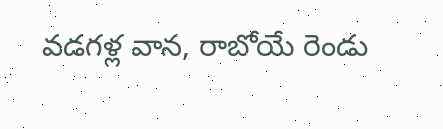వడగళ్ల వాన, రాబోయే రెండు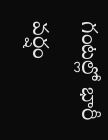గంటల్లో భారీ వర్షం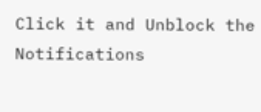Click it and Unblock the Notifications